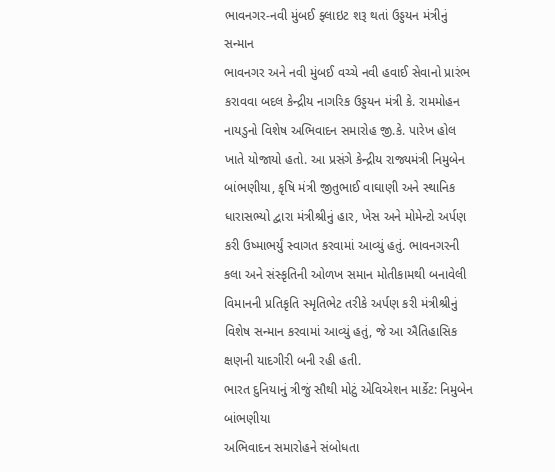ભાવનગર-નવી મુંબઈ ફ્લાઇટ શરૂ થતાં ઉડ્ડયન મંત્રીનું સન્માન
ભાવનગર અને નવી મુંબઈ વચ્ચે નવી હવાઈ સેવાનો પ્રારંભ કરાવવા બદલ કેન્દ્રીય નાગરિક ઉડ્ડયન મંત્રી કે. રામમોહન નાયડુનો વિશેષ અભિવાદન સમારોહ જી.કે. પારેખ હોલ ખાતે યોજાયો હતો. આ પ્રસંગે કેન્દ્રીય રાજ્યમંત્રી નિમુબેન બાંભણીયા, કૃષિ મંત્રી જીતુભાઈ વાઘાણી અને સ્થાનિક ધારાસભ્યો દ્વારા મંત્રીશ્રીનું હાર, ખેસ અને મોમેન્ટો અર્પણ કરી ઉષ્માભર્યું સ્વાગત કરવામાં આવ્યું હતું. ભાવનગરની કલા અને સંસ્કૃતિની ઓળખ સમાન મોતીકામથી બનાવેલી વિમાનની પ્રતિકૃતિ સ્મૃતિભેટ તરીકે અર્પણ કરી મંત્રીશ્રીનું વિશેષ સન્માન કરવામાં આવ્યું હતું, જે આ ઐતિહાસિક ક્ષણની યાદગીરી બની રહી હતી.
ભારત દુનિયાનું ત્રીજું સૌથી મોટું એવિએશન માર્કેટ: નિમુબેન બાંભણીયા
અભિવાદન સમારોહને સંબોધતા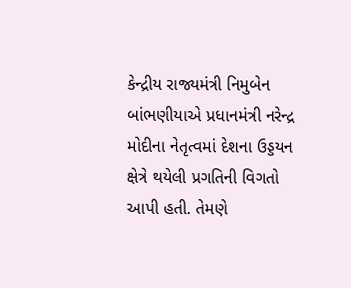કેન્દ્રીય રાજ્યમંત્રી નિમુબેન બાંભણીયાએ પ્રધાનમંત્રી નરેન્દ્ર મોદીના નેતૃત્વમાં દેશના ઉડ્ડયન ક્ષેત્રે થયેલી પ્રગતિની વિગતો આપી હતી. તેમણે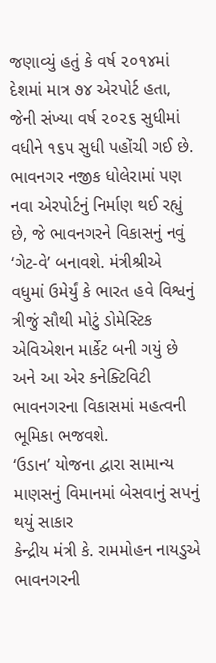જણાવ્યું હતું કે વર્ષ ૨૦૧૪માં દેશમાં માત્ર ૭૪ એરપોર્ટ હતા, જેની સંખ્યા વર્ષ ૨૦૨૬ સુધીમાં વધીને ૧૬૫ સુધી પહોંચી ગઈ છે. ભાવનગર નજીક ધોલેરામાં પણ નવા એરપોર્ટનું નિર્માણ થઈ રહ્યું છે, જે ભાવનગરને વિકાસનું નવું ‘ગેટ-વે’ બનાવશે. મંત્રીશ્રીએ વધુમાં ઉમેર્યું કે ભારત હવે વિશ્વનું ત્રીજું સૌથી મોટું ડોમેસ્ટિક એવિએશન માર્કેટ બની ગયું છે અને આ એર કનેક્ટિવિટી ભાવનગરના વિકાસમાં મહત્વની ભૂમિકા ભજવશે.
‘ઉડાન’ યોજના દ્વારા સામાન્ય માણસનું વિમાનમાં બેસવાનું સપનું થયું સાકાર
કેન્દ્રીય મંત્રી કે. રામમોહન નાયડુએ ભાવનગરની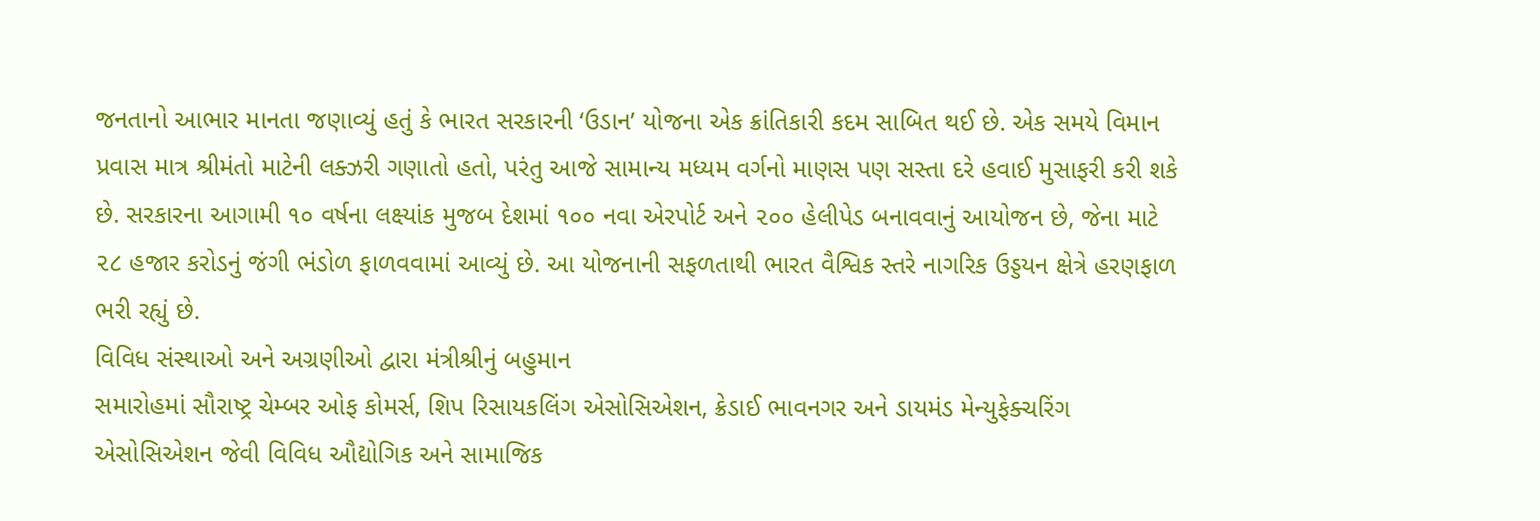જનતાનો આભાર માનતા જણાવ્યું હતું કે ભારત સરકારની ‘ઉડાન’ યોજના એક ક્રાંતિકારી કદમ સાબિત થઈ છે. એક સમયે વિમાન પ્રવાસ માત્ર શ્રીમંતો માટેની લક્ઝરી ગણાતો હતો, પરંતુ આજે સામાન્ય મધ્યમ વર્ગનો માણસ પણ સસ્તા દરે હવાઈ મુસાફરી કરી શકે છે. સરકારના આગામી ૧૦ વર્ષના લક્ષ્યાંક મુજબ દેશમાં ૧૦૦ નવા એરપોર્ટ અને ૨૦૦ હેલીપેડ બનાવવાનું આયોજન છે, જેના માટે ૨૮ હજાર કરોડનું જંગી ભંડોળ ફાળવવામાં આવ્યું છે. આ યોજનાની સફળતાથી ભારત વૈશ્વિક સ્તરે નાગરિક ઉડ્ડયન ક્ષેત્રે હરણફાળ ભરી રહ્યું છે.
વિવિધ સંસ્થાઓ અને અગ્રણીઓ દ્વારા મંત્રીશ્રીનું બહુમાન
સમારોહમાં સૌરાષ્ટ્ર ચેમ્બર ઓફ કોમર્સ, શિપ રિસાયકલિંગ એસોસિએશન, ક્રેડાઈ ભાવનગર અને ડાયમંડ મેન્યુફેક્ચરિંગ એસોસિએશન જેવી વિવિધ ઔદ્યોગિક અને સામાજિક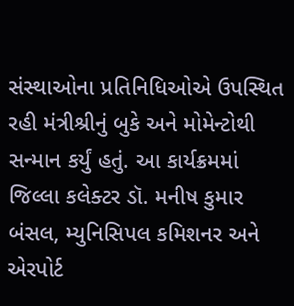સંસ્થાઓના પ્રતિનિધિઓએ ઉપસ્થિત રહી મંત્રીશ્રીનું બુકે અને મોમેન્ટોથી સન્માન કર્યું હતું. આ કાર્યક્રમમાં જિલ્લા કલેક્ટર ડૉ. મનીષ કુમાર બંસલ, મ્યુનિસિપલ કમિશનર અને એરપોર્ટ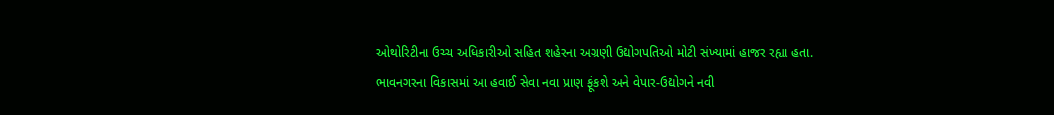ઓથોરિટીના ઉચ્ચ અધિકારીઓ સહિત શહેરના અગ્રણી ઉદ્યોગપતિઓ મોટી સંખ્યામાં હાજર રહ્યા હતા. ભાવનગરના વિકાસમાં આ હવાઈ સેવા નવા પ્રાણ ફૂંકશે અને વેપાર-ઉદ્યોગને નવી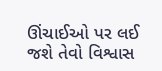ઊંચાઈઓ પર લઈ જશે તેવો વિશ્વાસ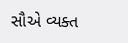સૌએ વ્યક્ત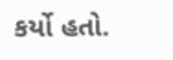કર્યો હતો.